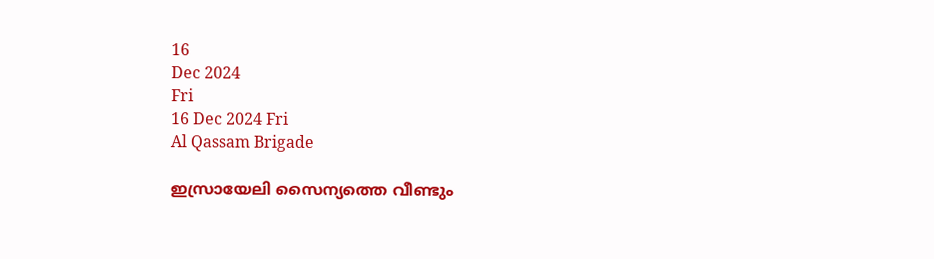16
Dec 2024
Fri
16 Dec 2024 Fri
Al Qassam Brigade

ഇസ്രായേലി സൈന്യത്തെ വീണ്ടും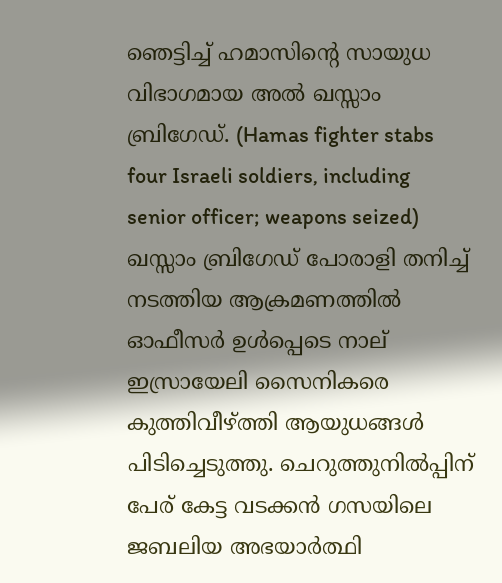ഞെട്ടിച്ച് ഹമാസിന്റെ സായുധ വിഭാഗമായ അല്‍ ഖസ്സാം ബ്രിഗേഡ്. (Hamas fighter stabs four Israeli soldiers, including senior officer; weapons seized) ഖസ്സാം ബ്രിഗേഡ് പോരാളി തനിച്ച് നടത്തിയ ആക്രമണത്തില്‍ ഓഫീസര്‍ ഉള്‍പ്പെടെ നാല് ഇസ്രായേലി സൈനികരെ കുത്തിവീഴ്ത്തി ആയുധങ്ങള്‍ പിടിച്ചെടുത്തു. ചെറുത്തുനില്‍പ്പിന് പേര് കേട്ട വടക്കന്‍ ഗസയിലെ ജബലിയ അഭയാര്‍ത്ഥി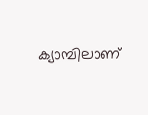ക്യാമ്പിലാണ്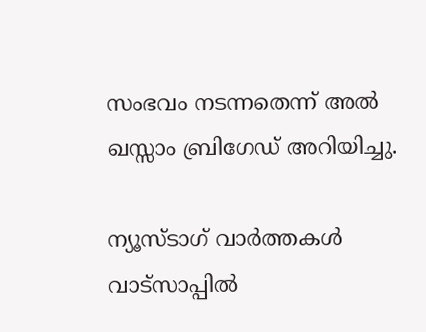സംഭവം നടന്നതെന്ന് അല്‍ ഖസ്സാം ബ്രിഗേഡ് അറിയിച്ചു.

ന്യൂസ്ടാഗ് വാര്‍ത്തകള്‍ വാട്‌സാപ്പില്‍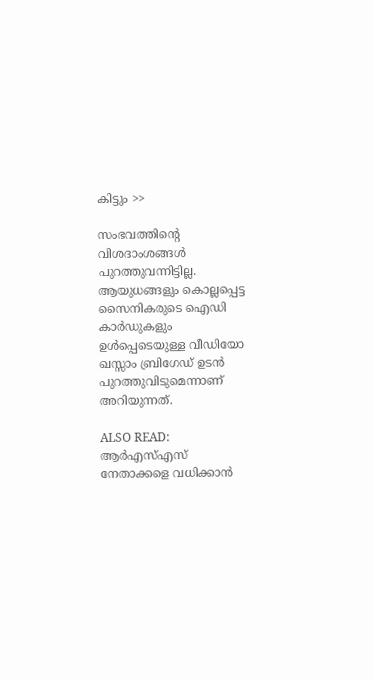കിട്ടും >>

സംഭവത്തിന്റെ വിശദാംശങ്ങള്‍ പുറത്തുവന്നിട്ടില്ല. ആയുധങ്ങളും കൊല്ലപ്പെട്ട സൈനികരുടെ ഐഡി കാര്‍ഡുകളും ഉള്‍പ്പെടെയുള്ള വീഡിയോ ഖസ്സാം ബ്രിഗേഡ് ഉടന്‍ പുറത്തുവിടുമെന്നാണ് അറിയുന്നത്.

ALSO READ: ആര്‍എസ്എസ് നേതാക്കളെ വധിക്കാന്‍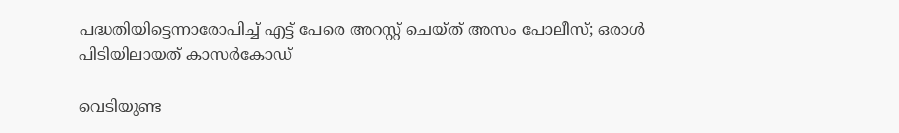പദ്ധതിയിട്ടെന്നാരോപിച്ച് എട്ട് പേരെ അറസ്റ്റ് ചെയ്ത് അസം പോലീസ്; ഒരാള്‍ പിടിയിലായത് കാസര്‍കോഡ്

വെടിയുണ്ട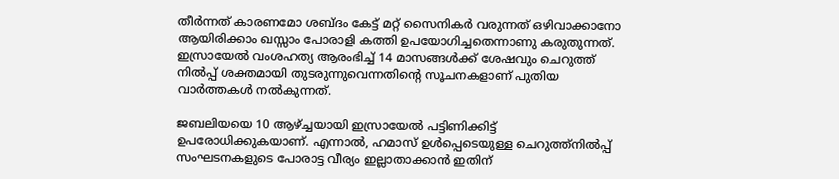തീര്‍ന്നത് കാരണമോ ശബ്ദം കേട്ട് മറ്റ് സൈനികര്‍ വരുന്നത് ഒഴിവാക്കാനോ ആയിരിക്കാം ഖസ്സാം പോരാളി കത്തി ഉപയോഗിച്ചതെന്നാണു കരുതുന്നത്. ഇസ്രായേല്‍ വംശഹത്യ ആരംഭിച്ച് 14 മാസങ്ങള്‍ക്ക് ശേഷവും ചെറുത്ത് നില്‍പ്പ് ശക്തമായി തുടരുന്നുവെന്നതിന്റെ സൂചനകളാണ് പുതിയ വാര്‍ത്തകള്‍ നല്‍കുന്നത്.

ജബലിയയെ 10 ആഴ്ച്ചയായി ഇസ്രായേല്‍ പട്ടിണിക്കിട്ട് ഉപരോധിക്കുകയാണ്. എന്നാല്‍, ഹമാസ് ഉള്‍പ്പെടെയുള്ള ചെറുത്ത്‌നില്‍പ്പ് സംഘടനകളുടെ പോരാട്ട വീര്യം ഇല്ലാതാക്കാന്‍ ഇതിന്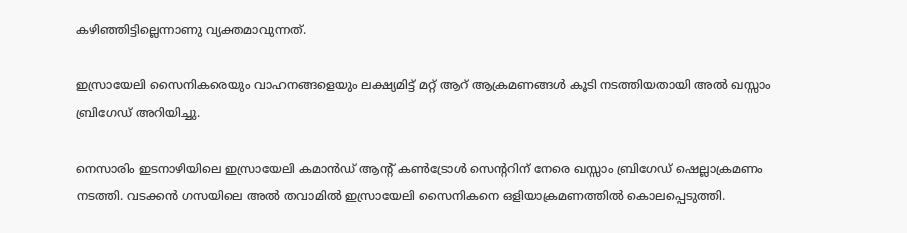കഴിഞ്ഞിട്ടില്ലെന്നാണു വ്യക്തമാവുന്നത്.

ഇസ്രായേലി സൈനികരെയും വാഹനങ്ങളെയും ലക്ഷ്യമിട്ട് മറ്റ് ആറ് ആക്രമണങ്ങള്‍ കൂടി നടത്തിയതായി അല്‍ ഖസ്സാം ബ്രിഗേഡ് അറിയിച്ചു.

നെസാരിം ഇടനാഴിയിലെ ഇസ്രായേലി കമാന്‍ഡ് ആന്റ് കണ്‍ട്രോള്‍ സെന്ററിന് നേരെ ഖസ്സാം ബ്രിഗേഡ് ഷെല്ലാക്രമണം നടത്തി. വടക്കന്‍ ഗസയിലെ അല്‍ തവാമില്‍ ഇസ്രായേലി സൈനികനെ ഒളിയാക്രമണത്തില്‍ കൊലപ്പെടുത്തി.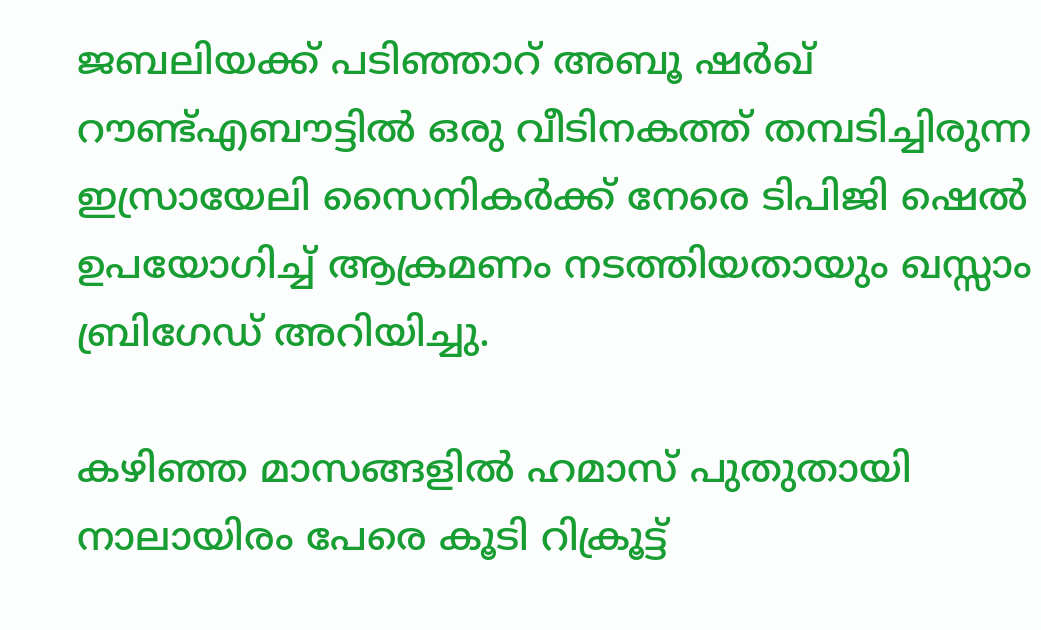ജബലിയക്ക് പടിഞ്ഞാറ് അബൂ ഷര്‍ഖ് റൗണ്ട്എബൗട്ടില്‍ ഒരു വീടിനകത്ത് തമ്പടിച്ചിരുന്ന ഇസ്രായേലി സൈനികര്‍ക്ക് നേരെ ടിപിജി ഷെല്‍ ഉപയോഗിച്ച് ആക്രമണം നടത്തിയതായും ഖസ്സാം ബ്രിഗേഡ് അറിയിച്ചു.

കഴിഞ്ഞ മാസങ്ങളില്‍ ഹമാസ് പുതുതായി നാലായിരം പേരെ കൂടി റിക്രൂട്ട്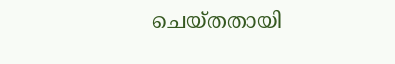ചെയ്തതായി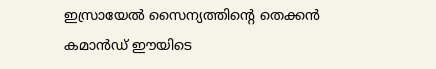ഇസ്രായേല്‍ സൈന്യത്തിന്റെ തെക്കന്‍ കമാന്‍ഡ് ഈയിടെ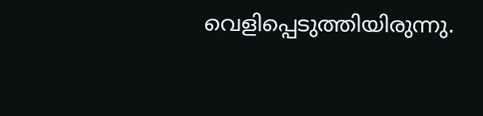വെളിപ്പെടുത്തിയിരുന്നു.